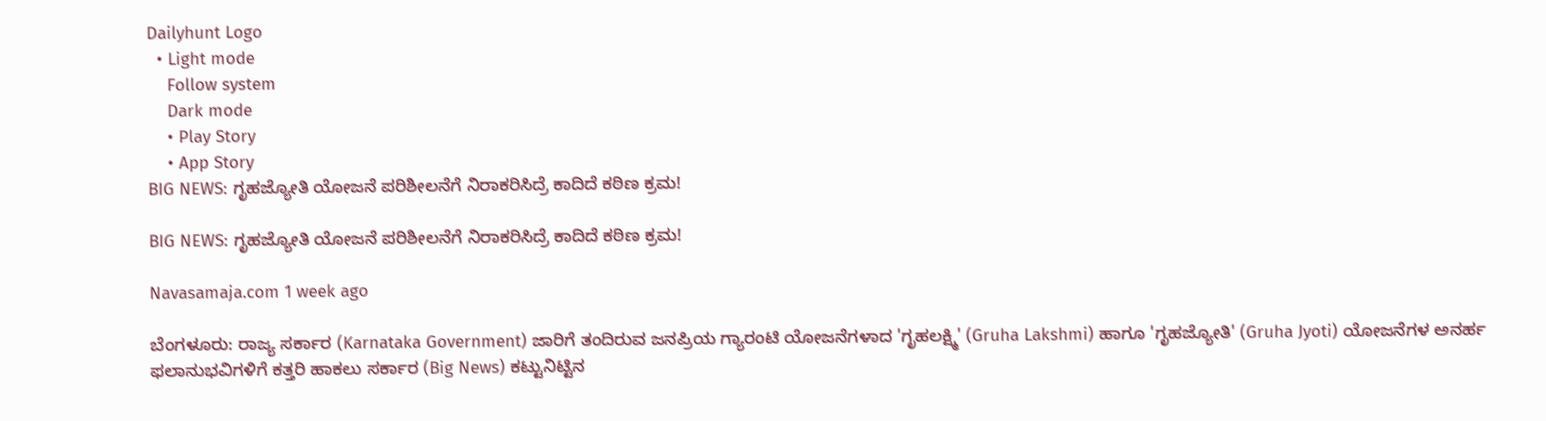Dailyhunt Logo
  • Light mode
    Follow system
    Dark mode
    • Play Story
    • App Story
BIG NEWS: ಗೃಹಜ್ಯೋತಿ ಯೋಜನೆ ಪರಿಶೀಲನೆಗೆ ನಿರಾಕರಿಸಿದ್ರೆ ಕಾದಿದೆ ಕಠಿಣ ಕ್ರಮ!

BIG NEWS: ಗೃಹಜ್ಯೋತಿ ಯೋಜನೆ ಪರಿಶೀಲನೆಗೆ ನಿರಾಕರಿಸಿದ್ರೆ ಕಾದಿದೆ ಕಠಿಣ ಕ್ರಮ!

Navasamaja.com 1 week ago

ಬೆಂಗಳೂರು: ರಾಜ್ಯ ಸರ್ಕಾರ (Karnataka Government) ಜಾರಿಗೆ ತಂದಿರುವ ಜನಪ್ರಿಯ ಗ್ಯಾರಂಟಿ ಯೋಜನೆಗಳಾದ 'ಗೃಹಲಕ್ಷ್ಮಿ' (Gruha Lakshmi) ಹಾಗೂ 'ಗೃಹಜ್ಯೋತಿ' (Gruha Jyoti) ಯೋಜನೆಗಳ ಅನರ್ಹ ಫಲಾನುಭವಿಗಳಿಗೆ ಕತ್ತರಿ ಹಾಕಲು ಸರ್ಕಾರ (Big News) ಕಟ್ಟುನಿಟ್ಟಿನ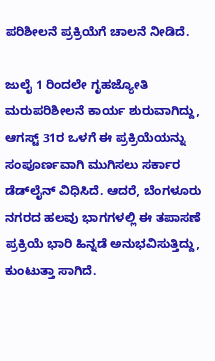ಪರಿಶೀಲನೆ ಪ್ರಕ್ರಿಯೆಗೆ ಚಾಲನೆ ನೀಡಿದೆ.

ಜುಲೈ 1 ರಿಂದಲೇ ಗೃಹಜ್ಯೋತಿ ಮರುಪರಿಶೀಲನೆ ಕಾರ್ಯ ಶುರುವಾಗಿದ್ದು, ಆಗಸ್ಟ್ 31ರ ಒಳಗೆ ಈ ಪ್ರಕ್ರಿಯೆಯನ್ನು ಸಂಪೂರ್ಣವಾಗಿ ಮುಗಿಸಲು ಸರ್ಕಾರ ಡೆಡ್‌ಲೈನ್ ವಿಧಿಸಿದೆ. ಆದರೆ, ಬೆಂಗಳೂರು ನಗರದ ಹಲವು ಭಾಗಗಳಲ್ಲಿ ಈ ತಪಾಸಣೆ ಪ್ರಕ್ರಿಯೆ ಭಾರಿ ಹಿನ್ನಡೆ ಅನುಭವಿಸುತ್ತಿದ್ದು, ಕುಂಟುತ್ತಾ ಸಾಗಿದೆ.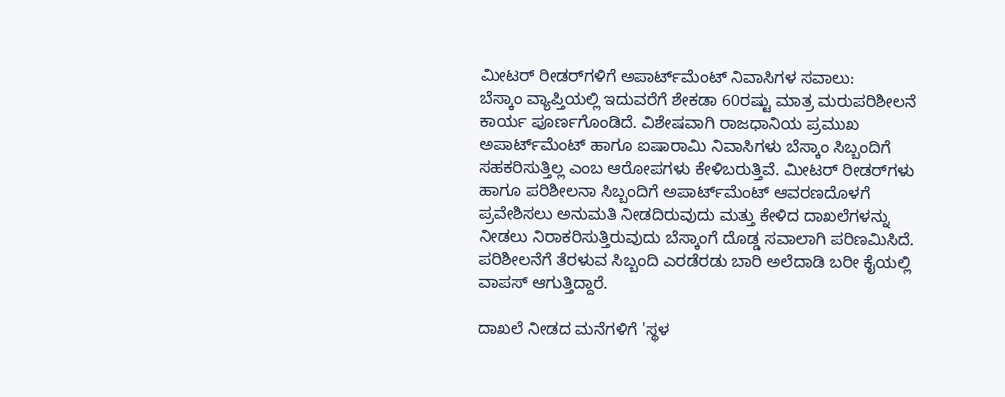ಮೀಟರ್ ರೀಡರ್‌ಗಳಿಗೆ ಅಪಾರ್ಟ್‌ಮೆಂಟ್ ನಿವಾಸಿಗಳ ಸವಾಲು:
ಬೆಸ್ಕಾಂ ವ್ಯಾಪ್ತಿಯಲ್ಲಿ ಇದುವರೆಗೆ ಶೇಕಡಾ 60ರಷ್ಟು ಮಾತ್ರ ಮರುಪರಿಶೀಲನೆ ಕಾರ್ಯ ಪೂರ್ಣಗೊಂಡಿದೆ. ವಿಶೇಷವಾಗಿ ರಾಜಧಾನಿಯ ಪ್ರಮುಖ ಅಪಾರ್ಟ್‌ಮೆಂಟ್ ಹಾಗೂ ಐಷಾರಾಮಿ ನಿವಾಸಿಗಳು ಬೆಸ್ಕಾಂ ಸಿಬ್ಬಂದಿಗೆ ಸಹಕರಿಸುತ್ತಿಲ್ಲ ಎಂಬ ಆರೋಪಗಳು ಕೇಳಿಬರುತ್ತಿವೆ. ಮೀಟರ್ ರೀಡರ್‌ಗಳು ಹಾಗೂ ಪರಿಶೀಲನಾ ಸಿಬ್ಬಂದಿಗೆ ಅಪಾರ್ಟ್‌ಮೆಂಟ್ ಆವರಣದೊಳಗೆ ಪ್ರವೇಶಿಸಲು ಅನುಮತಿ ನೀಡದಿರುವುದು ಮತ್ತು ಕೇಳಿದ ದಾಖಲೆಗಳನ್ನು ನೀಡಲು ನಿರಾಕರಿಸುತ್ತಿರುವುದು ಬೆಸ್ಕಾಂಗೆ ದೊಡ್ಡ ಸವಾಲಾಗಿ ಪರಿಣಮಿಸಿದೆ. ಪರಿಶೀಲನೆಗೆ ತೆರಳುವ ಸಿಬ್ಬಂದಿ ಎರಡೆರಡು ಬಾರಿ ಅಲೆದಾಡಿ ಬರೀ ಕೈಯಲ್ಲಿ ವಾಪಸ್ ಆಗುತ್ತಿದ್ದಾರೆ.

ದಾಖಲೆ ನೀಡದ ಮನೆಗಳಿಗೆ 'ಸ್ಥಳ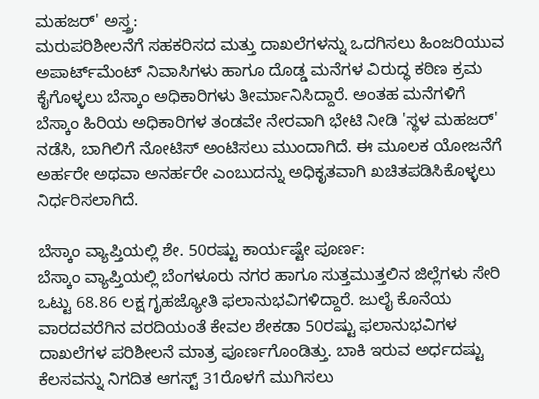ಮಹಜರ್' ಅಸ್ತ್ರ:
ಮರುಪರಿಶೀಲನೆಗೆ ಸಹಕರಿಸದ ಮತ್ತು ದಾಖಲೆಗಳನ್ನು ಒದಗಿಸಲು ಹಿಂಜರಿಯುವ ಅಪಾರ್ಟ್‌ಮೆಂಟ್ ನಿವಾಸಿಗಳು ಹಾಗೂ ದೊಡ್ಡ ಮನೆಗಳ ವಿರುದ್ಧ ಕಠಿಣ ಕ್ರಮ ಕೈಗೊಳ್ಳಲು ಬೆಸ್ಕಾಂ ಅಧಿಕಾರಿಗಳು ತೀರ್ಮಾನಿಸಿದ್ದಾರೆ. ಅಂತಹ ಮನೆಗಳಿಗೆ ಬೆಸ್ಕಾಂ ಹಿರಿಯ ಅಧಿಕಾರಿಗಳ ತಂಡವೇ ನೇರವಾಗಿ ಭೇಟಿ ನೀಡಿ 'ಸ್ಥಳ ಮಹಜರ್' ನಡೆಸಿ, ಬಾಗಿಲಿಗೆ ನೋಟಿಸ್ ಅಂಟಿಸಲು ಮುಂದಾಗಿದೆ. ಈ ಮೂಲಕ ಯೋಜನೆಗೆ ಅರ್ಹರೇ ಅಥವಾ ಅನರ್ಹರೇ ಎಂಬುದನ್ನು ಅಧಿಕೃತವಾಗಿ ಖಚಿತಪಡಿಸಿಕೊಳ್ಳಲು ನಿರ್ಧರಿಸಲಾಗಿದೆ.

ಬೆಸ್ಕಾಂ ವ್ಯಾಪ್ತಿಯಲ್ಲಿ ಶೇ. 50ರಷ್ಟು ಕಾರ್ಯಷ್ಟೇ ಪೂರ್ಣ:
ಬೆಸ್ಕಾಂ ವ್ಯಾಪ್ತಿಯಲ್ಲಿ ಬೆಂಗಳೂರು ನಗರ ಹಾಗೂ ಸುತ್ತಮುತ್ತಲಿನ ಜಿಲ್ಲೆಗಳು ಸೇರಿ ಒಟ್ಟು 68.86 ಲಕ್ಷ ಗೃಹಜ್ಯೋತಿ ಫಲಾನುಭವಿಗಳಿದ್ದಾರೆ. ಜುಲೈ ಕೊನೆಯ ವಾರದವರೆಗಿನ ವರದಿಯಂತೆ ಕೇವಲ ಶೇಕಡಾ 50ರಷ್ಟು ಫಲಾನುಭವಿಗಳ ದಾಖಲೆಗಳ ಪರಿಶೀಲನೆ ಮಾತ್ರ ಪೂರ್ಣಗೊಂಡಿತ್ತು. ಬಾಕಿ ಇರುವ ಅರ್ಧದಷ್ಟು ಕೆಲಸವನ್ನು ನಿಗದಿತ ಆಗಸ್ಟ್ 31ರೊಳಗೆ ಮುಗಿಸಲು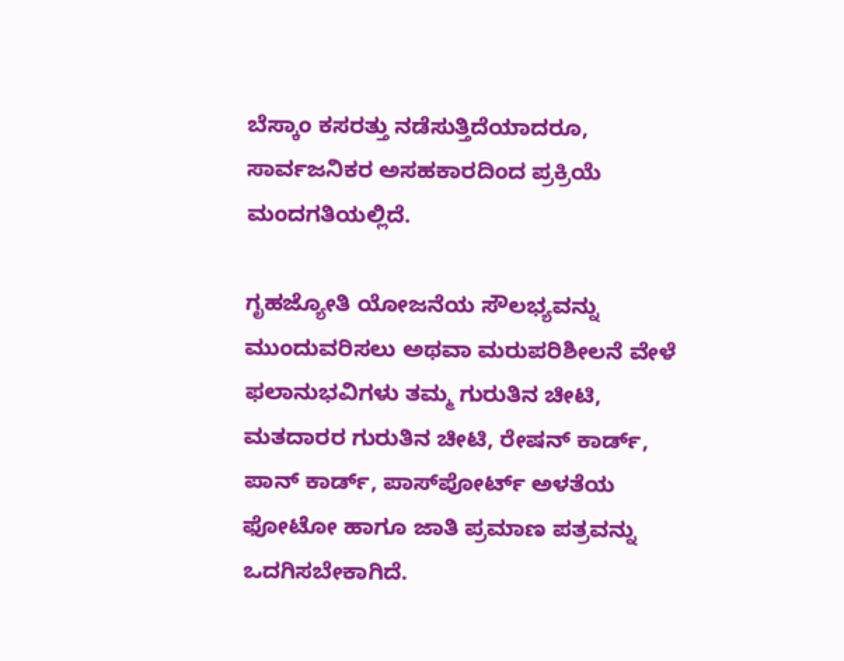ಬೆಸ್ಕಾಂ ಕಸರತ್ತು ನಡೆಸುತ್ತಿದೆಯಾದರೂ, ಸಾರ್ವಜನಿಕರ ಅಸಹಕಾರದಿಂದ ಪ್ರಕ್ರಿಯೆ ಮಂದಗತಿಯಲ್ಲಿದೆ.

ಗೃಹಜ್ಯೋತಿ ಯೋಜನೆಯ ಸೌಲಭ್ಯವನ್ನು ಮುಂದುವರಿಸಲು ಅಥವಾ ಮರುಪರಿಶೀಲನೆ ವೇಳೆ ಫಲಾನುಭವಿಗಳು ತಮ್ಮ ಗುರುತಿನ ಚೀಟಿ, ಮತದಾರರ ಗುರುತಿನ ಚೀಟಿ, ರೇಷನ್ ಕಾರ್ಡ್, ಪಾನ್ ಕಾರ್ಡ್, ಪಾಸ್‌ಪೋರ್ಟ್ ಅಳತೆಯ ಫೋಟೋ ಹಾಗೂ ಜಾತಿ ಪ್ರಮಾಣ ಪತ್ರವನ್ನು ಒದಗಿಸಬೇಕಾಗಿದೆ.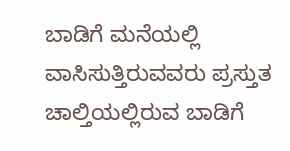ಬಾಡಿಗೆ ಮನೆಯಲ್ಲಿ ವಾಸಿಸುತ್ತಿರುವವರು ಪ್ರಸ್ತುತ ಚಾಲ್ತಿಯಲ್ಲಿರುವ ಬಾಡಿಗೆ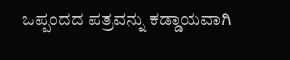ಒಪ್ಪಂದದ ಪತ್ರವನ್ನು ಕಡ್ಡಾಯವಾಗಿ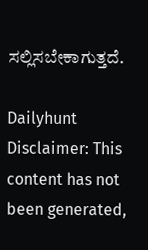ಸಲ್ಲಿಸಬೇಕಾಗುತ್ತದೆ.

Dailyhunt
Disclaimer: This content has not been generated,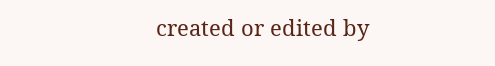created or edited by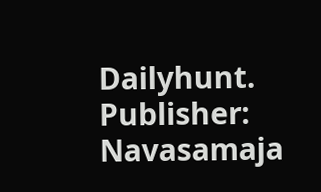Dailyhunt. Publisher: Navasamaja